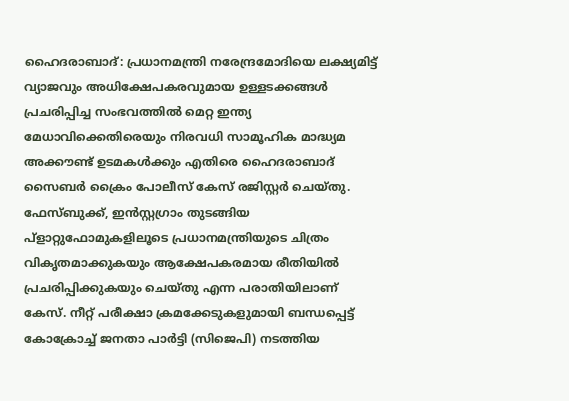ഹൈദരാബാദ്: പ്രധാനമന്ത്രി നരേന്ദ്രമോദിയെ ലക്ഷ്യമിട്ട് വ്യാജവും അധിക്ഷേപകരവുമായ ഉള്ളടക്കങ്ങൾ പ്രചരിപ്പിച്ച സംഭവത്തിൽ മെറ്റ ഇന്ത്യ മേധാവിക്കെതിരെയും നിരവധി സാമൂഹിക മാദ്ധ്യമ അക്കൗണ്ട് ഉടമകൾക്കും എതിരെ ഹൈദരാബാദ് സൈബർ ക്രൈം പോലീസ് കേസ് രജിസ്റ്റർ ചെയ്തു.
ഫേസ്ബുക്ക്, ഇൻസ്റ്റഗ്രാം തുടങ്ങിയ പ്ളാറ്റുഫോമുകളിലൂടെ പ്രധാനമന്ത്രിയുടെ ചിത്രം വികൃതമാക്കുകയും ആക്ഷേപകരമായ രീതിയിൽ പ്രചരിപ്പിക്കുകയും ചെയ്തു എന്ന പരാതിയിലാണ് കേസ്. നീറ്റ് പരീക്ഷാ ക്രമക്കേടുകളുമായി ബന്ധപ്പെട്ട് കോക്രോച്ച് ജനതാ പാർട്ടി (സിജെപി) നടത്തിയ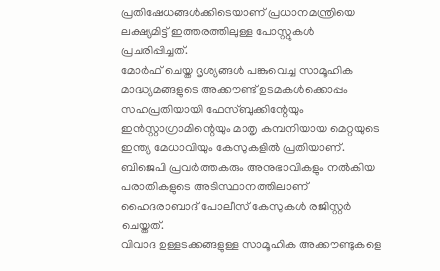പ്രതിഷേധങ്ങൾക്കിടെയാണ് പ്രധാനമന്ത്രിയെ ലക്ഷ്യമിട്ട് ഇത്തരത്തിലുള്ള പോസ്റ്റുകൾ പ്രചരിപ്പിച്ചത്.
മോർഫ് ചെയ്ത ദൃശ്യങ്ങൾ പങ്കുവെച്ച സാമൂഹിക മാദ്ധ്യമങ്ങളുടെ അക്കൗണ്ട് ഉടമകൾക്കൊപ്പം സഹപ്രതിയായി ഫേസ്ബുക്കിന്റേയും ഇൻസ്റ്റാഗ്രാമിന്റെയും മാതൃ കമ്പനിയായ മെറ്റയുടെ ഇന്ത്യ മേധാവിയും കേസുകളിൽ പ്രതിയാണ്. ബിജെപി പ്രവർത്തകരും അനുഭാവികളും നൽകിയ പരാതികളുടെ അടിസ്ഥാനത്തിലാണ് ഹൈദരാബാദ് പോലീസ് കേസുകൾ രജിസ്റ്റർ ചെയ്തത്.
വിവാദ ഉള്ളടക്കങ്ങളുള്ള സാമൂഹിക അക്കൗണ്ടുകളെ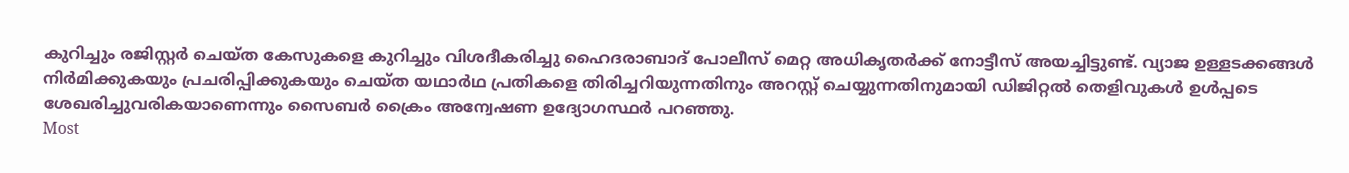കുറിച്ചും രജിസ്റ്റർ ചെയ്ത കേസുകളെ കുറിച്ചും വിശദീകരിച്ചു ഹൈദരാബാദ് പോലീസ് മെറ്റ അധികൃതർക്ക് നോട്ടീസ് അയച്ചിട്ടുണ്ട്. വ്യാജ ഉള്ളടക്കങ്ങൾ നിർമിക്കുകയും പ്രചരിപ്പിക്കുകയും ചെയ്ത യഥാർഥ പ്രതികളെ തിരിച്ചറിയുന്നതിനും അറസ്റ്റ് ചെയ്യുന്നതിനുമായി ഡിജിറ്റൽ തെളിവുകൾ ഉൾപ്പടെ ശേഖരിച്ചുവരികയാണെന്നും സൈബർ ക്രൈം അന്വേഷണ ഉദ്യോഗസ്ഥർ പറഞ്ഞു.
Most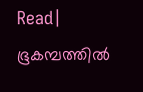Read| ഭൂകമ്പത്തിൽ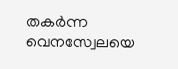തകർന്ന വെനസ്വേലയെ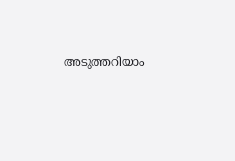അടുത്തറിയാം